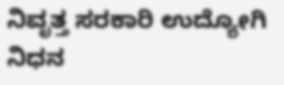ನಿವೃತ್ತ ಸರಕಾರಿ ಉದ್ಯೋಗಿ ನಿಧನ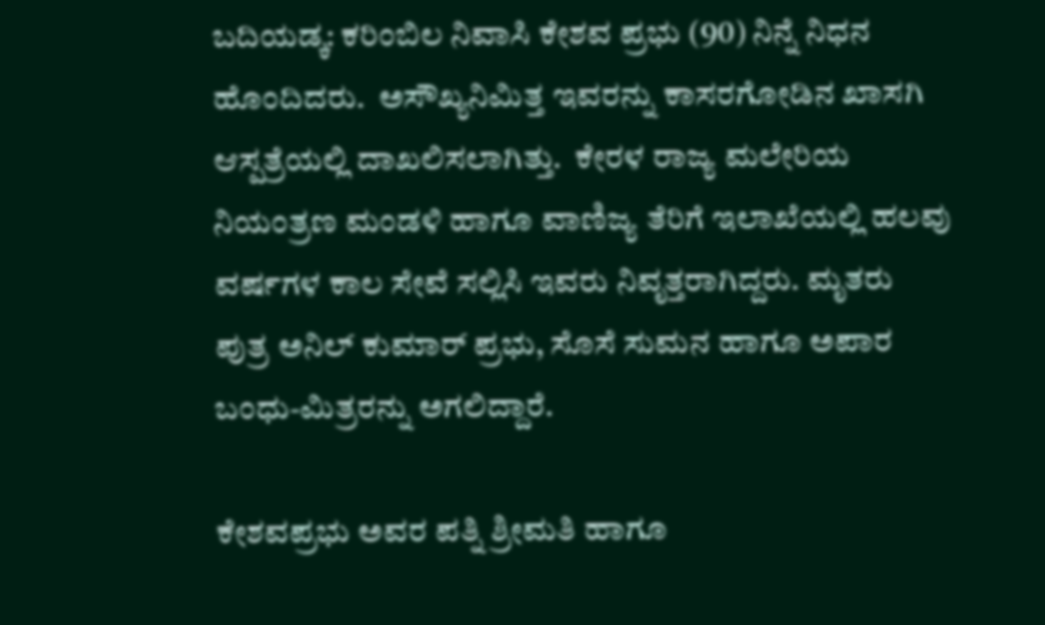ಬದಿಯಡ್ಕ: ಕರಿಂಬಿಲ ನಿವಾಸಿ ಕೇಶವ ಪ್ರಭು (90) ನಿನ್ನೆ ನಿಧನ ಹೊಂದಿದರು.  ಅಸೌಖ್ಯನಿಮಿತ್ತ ಇವರನ್ನು ಕಾಸರಗೋಡಿನ ಖಾಸಗಿ ಆಸ್ಪತ್ರೆಯಲ್ಲಿ ದಾಖಲಿಸಲಾಗಿತ್ತು.  ಕೇರಳ ರಾಜ್ಯ ಮಲೇರಿಯ ನಿಯಂತ್ರಣ ಮಂಡಳಿ ಹಾಗೂ ವಾಣಿಜ್ಯ ತೆರಿಗೆ ಇಲಾಖೆಯಲ್ಲಿ ಹಲವು ವರ್ಷಗಳ ಕಾಲ ಸೇವೆ ಸಲ್ಲಿಸಿ ಇವರು ನಿವೃತ್ತರಾಗಿದ್ದರು. ಮೃತರು ಪುತ್ರ ಅನಿಲ್ ಕುಮಾರ್ ಪ್ರಭು, ಸೊಸೆ ಸುಮನ ಹಾಗೂ ಅಪಾರ ಬಂಧು-ಮಿತ್ರರನ್ನು ಅಗಲಿದ್ದಾರೆ.

ಕೇಶವಪ್ರಭು ಅವರ ಪತ್ನಿ ಶ್ರೀಮತಿ ಹಾಗೂ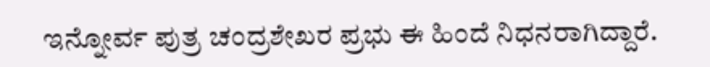ಇನ್ನೋರ್ವ ಪುತ್ರ ಚಂದ್ರಶೇಖರ ಪ್ರಭು ಈ ಹಿಂದೆ ನಿಧನರಾಗಿದ್ದಾರೆ.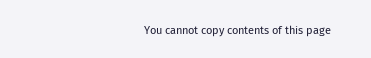You cannot copy contents of this page